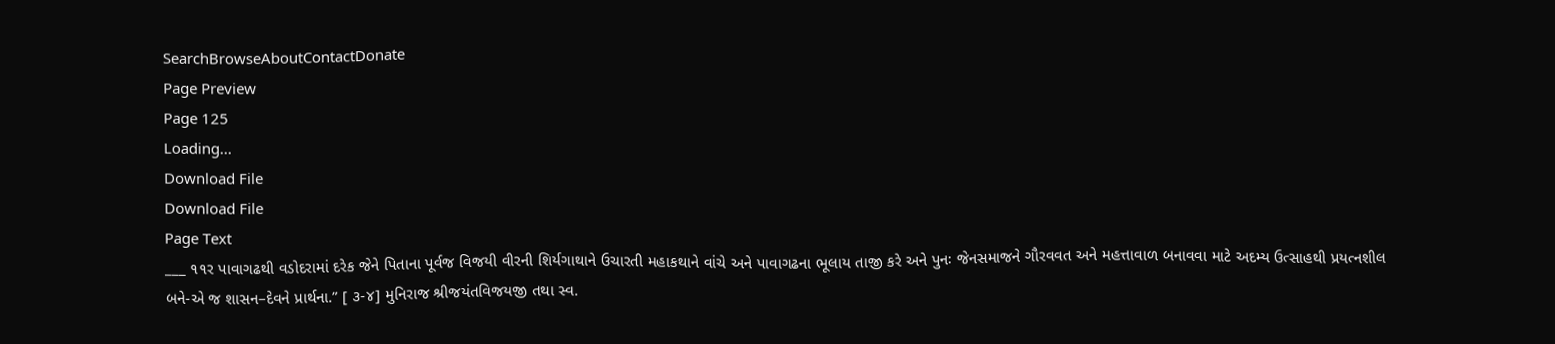SearchBrowseAboutContactDonate
Page Preview
Page 125
Loading...
Download File
Download File
Page Text
___ ૧૧ર પાવાગઢથી વડોદરામાં દરેક જેને પિતાના પૂર્વજ વિજયી વીરની શિર્યગાથાને ઉચારતી મહાકથાને વાંચે અને પાવાગઢના ભૂલાય તાજી કરે અને પુનઃ જેનસમાજને ગૌરવવત અને મહત્તાવાળ બનાવવા માટે અદમ્ય ઉત્સાહથી પ્રયત્નશીલ બને-એ જ શાસન–દેવને પ્રાર્થના.” [ ૩-૪] મુનિરાજ શ્રીજયંતવિજયજી તથા સ્વ.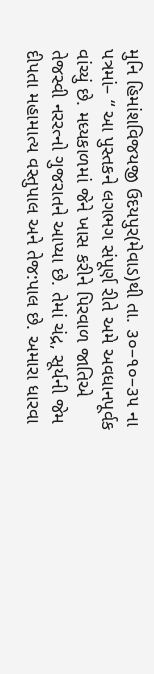મુનિ હિમાંશવિજયજી ઉદયપુર(મેવાડ)થી તા. ૩૦–૧૦–૩૫ ના પત્રમાં– “ આ પુસ્તકને લગભગ સંપૂર્ણ રીતે અમે અવધાનપૂર્વક વાંચ્યું છે. મધ્યકાળમાં જેને ખાસ કરીને પિરવાળ જાતિએ તેજસ્વી નરરત્નો ગુજરાતને આપ્યા છે. તેમાં ચંદ્ર, સૂર્યની જેમ દીપતા મહામાત્ય વસ્તુપાલ અને તેજ:પાલ છે. અમારા ધારવા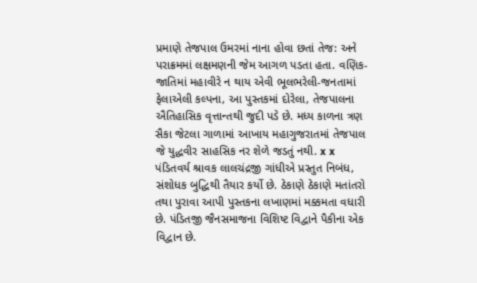પ્રમાણે તેજપાલ ઉમરમાં નાના હોવા છતાં તેજ: અને પરાક્રમમાં લક્ષમણની જેમ આગળ પડતા હતા. વણિક-જાતિમાં મહાવીરે ન થાય એવી ભૂલભરેલી-જનતામાં ફેલાએલી કલ્પના, આ પુસ્તકમાં દોરેલા, તેજપાલના ઐતિહાસિક વૃત્તાન્તથી જુદી પડે છે. મધ્ય કાળના ત્રણ સૈકા જેટલા ગાળામાં આખાય મહાગુજરાતમાં તેજપાલ જે યુદ્ધવીર સાહસિક નર શેળે જડતું નથી. x x પંડિતવર્ય શ્રાવક લાલચંદ્રજી ગાંધીએ પ્રસ્તુત નિબંધ, સંશોધક બુદ્ધિથી તૈયાર કર્યો છે. ઠેકાણે ઠેકાણે મતાંતરો તથા પુરાવા આપી પુસ્તકના લખાણમાં મક્કમતા વધારી છે. પંડિતજી જૈનસમાજના વિશિષ્ટ વિદ્વાને પૈકીના એક વિદ્વાન છે.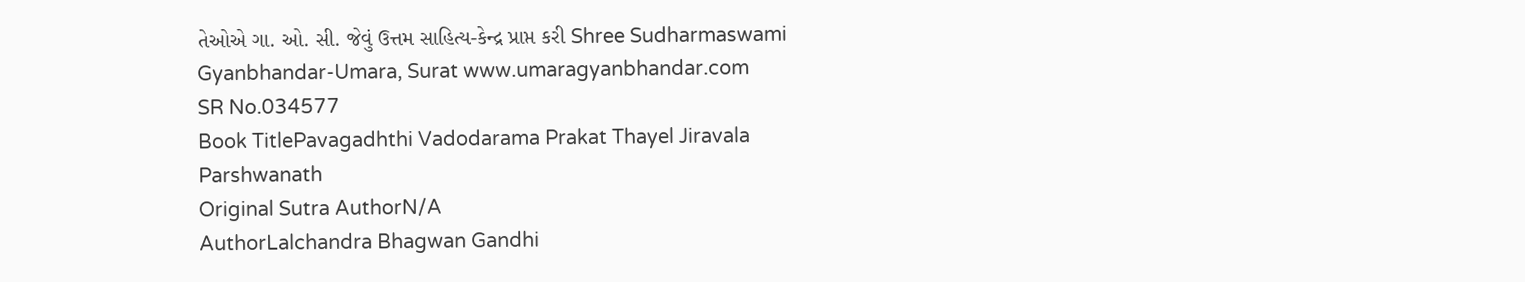તેઓએ ગા. ઓ. સી. જેવું ઉત્તમ સાહિત્ય-કેન્દ્ર પ્રાપ્ત કરી Shree Sudharmaswami Gyanbhandar-Umara, Surat www.umaragyanbhandar.com
SR No.034577
Book TitlePavagadhthi Vadodarama Prakat Thayel Jiravala Parshwanath
Original Sutra AuthorN/A
AuthorLalchandra Bhagwan Gandhi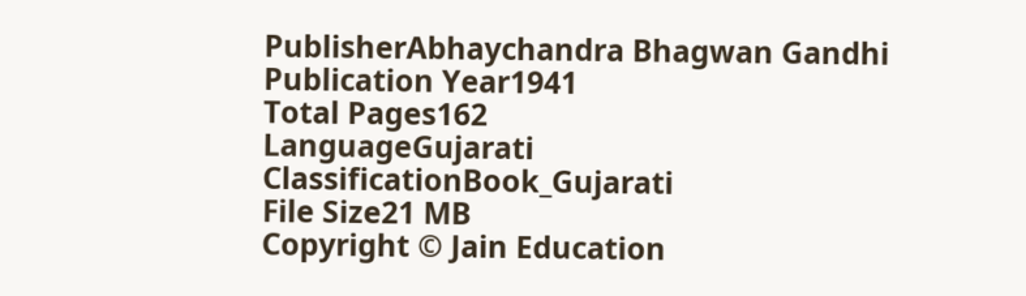PublisherAbhaychandra Bhagwan Gandhi
Publication Year1941
Total Pages162
LanguageGujarati
ClassificationBook_Gujarati
File Size21 MB
Copyright © Jain Education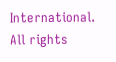International. All rights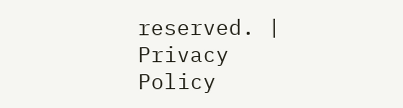reserved. | Privacy Policy